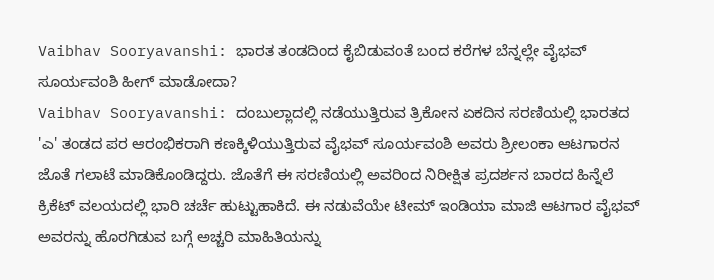Vaibhav Sooryavanshi: ಭಾರತ ತಂಡದಿಂದ ಕೈಬಿಡುವಂತೆ ಬಂದ ಕರೆಗಳ ಬೆನ್ನಲ್ಲೇ ವೈಭವ್ ಸೂರ್ಯವಂಶಿ ಹೀಗ್ ಮಾಡೋದಾ?
Vaibhav Sooryavanshi: ದಂಬುಲ್ಲಾದಲ್ಲಿ ನಡೆಯುತ್ತಿರುವ ತ್ರಿಕೋನ ಏಕದಿನ ಸರಣಿಯಲ್ಲಿ ಭಾರತದ 'ಎ' ತಂಡದ ಪರ ಆರಂಭಿಕರಾಗಿ ಕಣಕ್ಕಿಳಿಯುತ್ತಿರುವ ವೈಭವ್ ಸೂರ್ಯವಂಶಿ ಅವರು ಶ್ರೀಲಂಕಾ ಆಟಗಾರನ ಜೊತೆ ಗಲಾಟೆ ಮಾಡಿಕೊಂಡಿದ್ದರು. ಜೊತೆಗೆ ಈ ಸರಣಿಯಲ್ಲಿ ಅವರಿಂದ ನಿರೀಕ್ಷಿತ ಪ್ರದರ್ಶನ ಬಾರದ ಹಿನ್ನೆಲೆ ಕ್ರಿಕೆಟ್ ವಲಯದಲ್ಲಿ ಭಾರಿ ಚರ್ಚೆ ಹುಟ್ಟುಹಾಕಿದೆ. ಈ ನಡುವೆಯೇ ಟೀಮ್ ಇಂಡಿಯಾ ಮಾಜಿ ಆಟಗಾರ ವೈಭವ್ ಅವರನ್ನು ಹೊರಗಿಡುವ ಬಗ್ಗೆ ಅಚ್ಚರಿ ಮಾಹಿತಿಯನ್ನು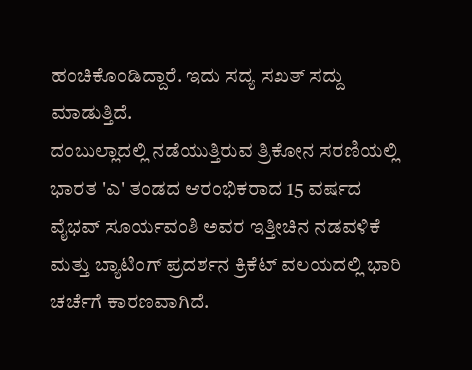ಹಂಚಿಕೊಂಡಿದ್ದಾರೆ. ಇದು ಸದ್ಯ ಸಖತ್ ಸದ್ದು ಮಾಡುತ್ತಿದೆ.
ದಂಬುಲ್ಲಾದಲ್ಲಿ ನಡೆಯುತ್ತಿರುವ ತ್ರಿಕೋನ ಸರಣಿಯಲ್ಲಿ ಭಾರತ 'ಎ' ತಂಡದ ಆರಂಭಿಕರಾದ 15 ವರ್ಷದ ವೈಭವ್ ಸೂರ್ಯವಂಶಿ ಅವರ ಇತ್ತೀಚಿನ ನಡವಳಿಕೆ ಮತ್ತು ಬ್ಯಾಟಿಂಗ್ ಪ್ರದರ್ಶನ ಕ್ರಿಕೆಟ್ ವಲಯದಲ್ಲಿ ಭಾರಿ ಚರ್ಚೆಗೆ ಕಾರಣವಾಗಿದೆ.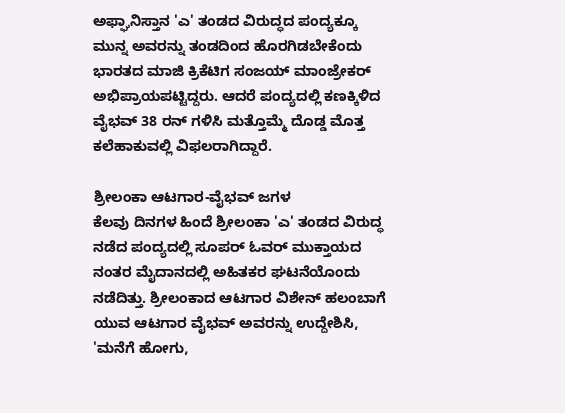ಅಫ್ಘಾನಿಸ್ತಾನ 'ಎ' ತಂಡದ ವಿರುದ್ಧದ ಪಂದ್ಯಕ್ಕೂ ಮುನ್ನ ಅವರನ್ನು ತಂಡದಿಂದ ಹೊರಗಿಡಬೇಕೆಂದು ಭಾರತದ ಮಾಜಿ ಕ್ರಿಕೆಟಿಗ ಸಂಜಯ್ ಮಾಂಜ್ರೇಕರ್ ಅಭಿಪ್ರಾಯಪಟ್ಟಿದ್ದರು. ಆದರೆ ಪಂದ್ಯದಲ್ಲಿ ಕಣಕ್ಕಿಳಿದ ವೈಭವ್ 38 ರನ್ ಗಳಿಸಿ ಮತ್ತೊಮ್ಮೆ ದೊಡ್ಡ ಮೊತ್ತ ಕಲೆಹಾಕುವಲ್ಲಿ ವಿಫಲರಾಗಿದ್ದಾರೆ.

ಶ್ರೀಲಂಕಾ ಆಟಗಾರ-ವೈಭವ್ ಜಗಳ
ಕೆಲವು ದಿನಗಳ ಹಿಂದೆ ಶ್ರೀಲಂಕಾ 'ಎ' ತಂಡದ ವಿರುದ್ಧ ನಡೆದ ಪಂದ್ಯದಲ್ಲಿ ಸೂಪರ್ ಓವರ್ ಮುಕ್ತಾಯದ ನಂತರ ಮೈದಾನದಲ್ಲಿ ಅಹಿತಕರ ಘಟನೆಯೊಂದು ನಡೆದಿತ್ತು. ಶ್ರೀಲಂಕಾದ ಆಟಗಾರ ವಿಶೇನ್ ಹಲಂಬಾಗೆ ಯುವ ಆಟಗಾರ ವೈಭವ್ ಅವರನ್ನು ಉದ್ದೇಶಿಸಿ, 'ಮನೆಗೆ ಹೋಗು,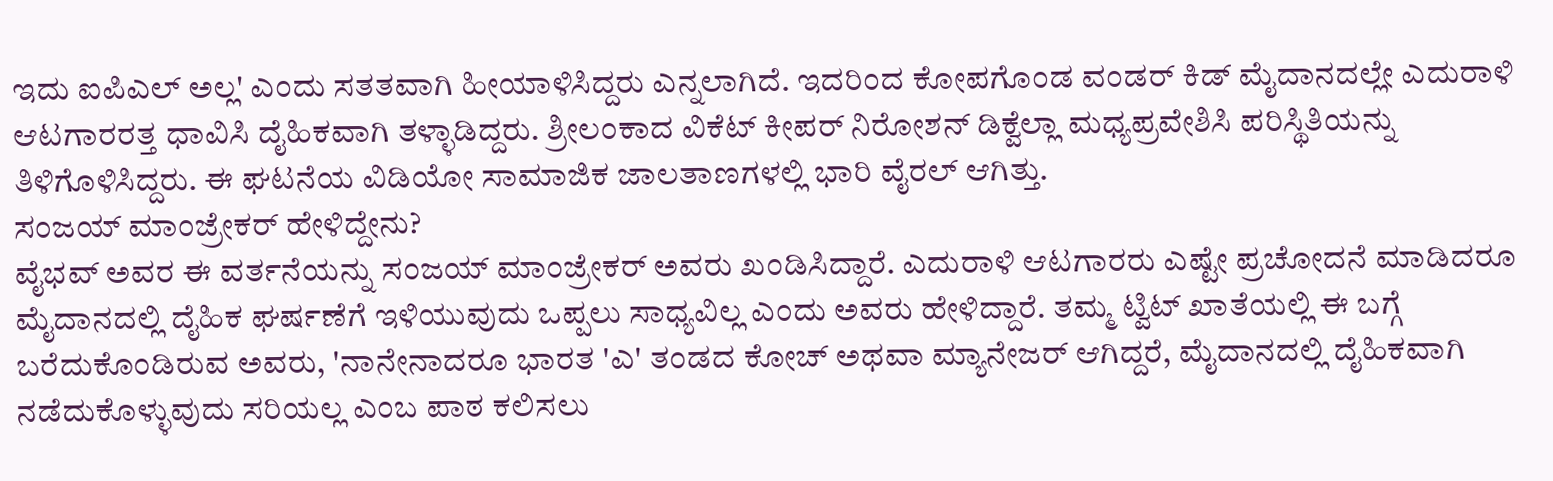ಇದು ಐಪಿಎಲ್ ಅಲ್ಲ' ಎಂದು ಸತತವಾಗಿ ಹೀಯಾಳಿಸಿದ್ದರು ಎನ್ನಲಾಗಿದೆ. ಇದರಿಂದ ಕೋಪಗೊಂಡ ವಂಡರ್ ಕಿಡ್ ಮೈದಾನದಲ್ಲೇ ಎದುರಾಳಿ ಆಟಗಾರರತ್ತ ಧಾವಿಸಿ ದೈಹಿಕವಾಗಿ ತಳ್ಳಾಡಿದ್ದರು. ಶ್ರೀಲಂಕಾದ ವಿಕೆಟ್ ಕೀಪರ್ ನಿರೋಶನ್ ಡಿಕ್ವೆಲ್ಲಾ ಮಧ್ಯಪ್ರವೇಶಿಸಿ ಪರಿಸ್ಥಿತಿಯನ್ನು ತಿಳಿಗೊಳಿಸಿದ್ದರು. ಈ ಘಟನೆಯ ವಿಡಿಯೋ ಸಾಮಾಜಿಕ ಜಾಲತಾಣಗಳಲ್ಲಿ ಭಾರಿ ವೈರಲ್ ಆಗಿತ್ತು.
ಸಂಜಯ್ ಮಾಂಜ್ರೇಕರ್ ಹೇಳಿದ್ದೇನು?
ವೈಭವ್ ಅವರ ಈ ವರ್ತನೆಯನ್ನು ಸಂಜಯ್ ಮಾಂಜ್ರೇಕರ್ ಅವರು ಖಂಡಿಸಿದ್ದಾರೆ. ಎದುರಾಳಿ ಆಟಗಾರರು ಎಷ್ಟೇ ಪ್ರಚೋದನೆ ಮಾಡಿದರೂ ಮೈದಾನದಲ್ಲಿ ದೈಹಿಕ ಘರ್ಷಣೆಗೆ ಇಳಿಯುವುದು ಒಪ್ಪಲು ಸಾಧ್ಯವಿಲ್ಲ ಎಂದು ಅವರು ಹೇಳಿದ್ದಾರೆ. ತಮ್ಮ ಟ್ವಿಟ್ ಖಾತೆಯಲ್ಲಿ ಈ ಬಗ್ಗೆ ಬರೆದುಕೊಂಡಿರುವ ಅವರು, 'ನಾನೇನಾದರೂ ಭಾರತ 'ಎ' ತಂಡದ ಕೋಚ್ ಅಥವಾ ಮ್ಯಾನೇಜರ್ ಆಗಿದ್ದರೆ, ಮೈದಾನದಲ್ಲಿ ದೈಹಿಕವಾಗಿ ನಡೆದುಕೊಳ್ಳುವುದು ಸರಿಯಲ್ಲ ಎಂಬ ಪಾಠ ಕಲಿಸಲು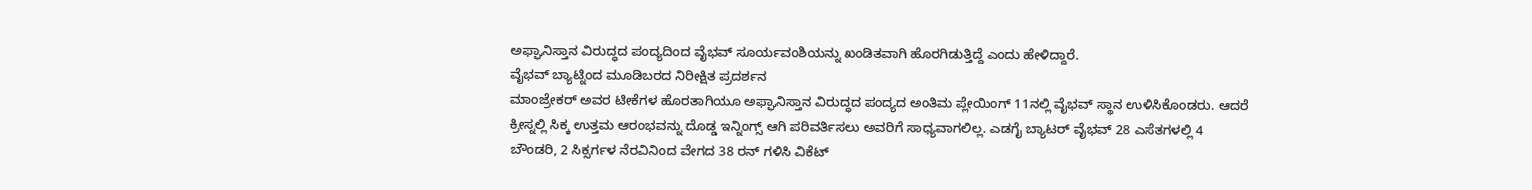ಅಫ್ಘಾನಿಸ್ತಾನ ವಿರುದ್ಧದ ಪಂದ್ಯದಿಂದ ವೈಭವ್ ಸೂರ್ಯವಂಶಿಯನ್ನು ಖಂಡಿತವಾಗಿ ಹೊರಗಿಡುತ್ತಿದ್ದೆ ಎಂದು ಹೇಳಿದ್ದಾರೆ.
ವೈಭವ್ ಬ್ಯಾಟ್ನಿಂದ ಮೂಡಿಬರದ ನಿರೀಕ್ಷಿತ ಪ್ರದರ್ಶನ
ಮಾಂಜ್ರೇಕರ್ ಅವರ ಟೀಕೆಗಳ ಹೊರತಾಗಿಯೂ ಅಫ್ಘಾನಿಸ್ತಾನ ವಿರುದ್ಧದ ಪಂದ್ಯದ ಅಂತಿಮ ಪ್ಲೇಯಿಂಗ್ 11ನಲ್ಲಿ ವೈಭವ್ ಸ್ಥಾನ ಉಳಿಸಿಕೊಂಡರು. ಆದರೆ ಕ್ರೀಸ್ನಲ್ಲಿ ಸಿಕ್ಕ ಉತ್ತಮ ಆರಂಭವನ್ನು ದೊಡ್ಡ ಇನ್ನಿಂಗ್ಸ್ ಆಗಿ ಪರಿವರ್ತಿಸಲು ಅವರಿಗೆ ಸಾಧ್ಯವಾಗಲಿಲ್ಲ. ಎಡಗೈ ಬ್ಯಾಟರ್ ವೈಭವ್ 28 ಎಸೆತಗಳಲ್ಲಿ 4 ಬೌಂಡರಿ, 2 ಸಿಕ್ಸರ್ಗಳ ನೆರವಿನಿಂದ ವೇಗದ 38 ರನ್ ಗಳಿಸಿ ವಿಕೆಟ್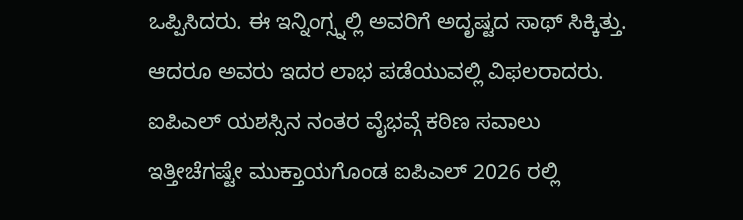ಒಪ್ಪಿಸಿದರು. ಈ ಇನ್ನಿಂಗ್ಸ್ನಲ್ಲಿ ಅವರಿಗೆ ಅದೃಷ್ಟದ ಸಾಥ್ ಸಿಕ್ಕಿತ್ತು. ಆದರೂ ಅವರು ಇದರ ಲಾಭ ಪಡೆಯುವಲ್ಲಿ ವಿಫಲರಾದರು.
ಐಪಿಎಲ್ ಯಶಸ್ಸಿನ ನಂತರ ವೈಭವ್ಗೆ ಕಠಿಣ ಸವಾಲು
ಇತ್ತೀಚೆಗಷ್ಟೇ ಮುಕ್ತಾಯಗೊಂಡ ಐಪಿಎಲ್ 2026 ರಲ್ಲಿ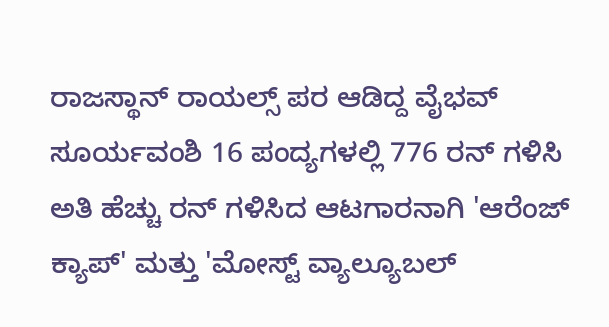ರಾಜಸ್ಥಾನ್ ರಾಯಲ್ಸ್ ಪರ ಆಡಿದ್ದ ವೈಭವ್ ಸೂರ್ಯವಂಶಿ 16 ಪಂದ್ಯಗಳಲ್ಲಿ 776 ರನ್ ಗಳಿಸಿ ಅತಿ ಹೆಚ್ಚು ರನ್ ಗಳಿಸಿದ ಆಟಗಾರನಾಗಿ 'ಆರೆಂಜ್ ಕ್ಯಾಪ್' ಮತ್ತು 'ಮೋಸ್ಟ್ ವ್ಯಾಲ್ಯೂಬಲ್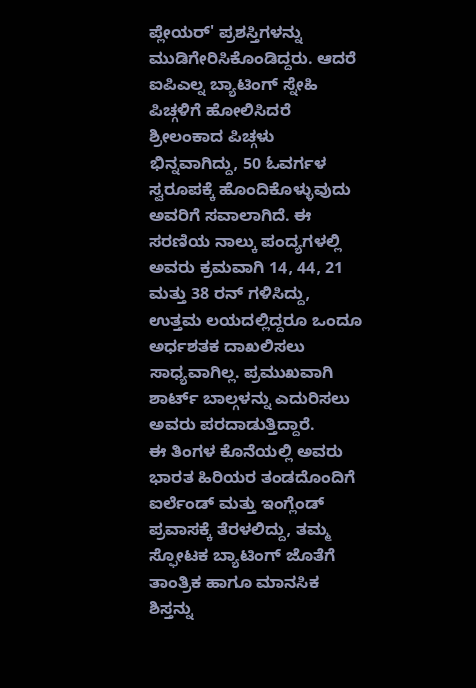ಪ್ಲೇಯರ್' ಪ್ರಶಸ್ತಿಗಳನ್ನು ಮುಡಿಗೇರಿಸಿಕೊಂಡಿದ್ದರು. ಆದರೆ ಐಪಿಎಲ್ನ ಬ್ಯಾಟಿಂಗ್ ಸ್ನೇಹಿ ಪಿಚ್ಗಳಿಗೆ ಹೋಲಿಸಿದರೆ ಶ್ರೀಲಂಕಾದ ಪಿಚ್ಗಳು ಭಿನ್ನವಾಗಿದ್ದು, 50 ಓವರ್ಗಳ ಸ್ವರೂಪಕ್ಕೆ ಹೊಂದಿಕೊಳ್ಳುವುದು ಅವರಿಗೆ ಸವಾಲಾಗಿದೆ. ಈ ಸರಣಿಯ ನಾಲ್ಕು ಪಂದ್ಯಗಳಲ್ಲಿ ಅವರು ಕ್ರಮವಾಗಿ 14, 44, 21 ಮತ್ತು 38 ರನ್ ಗಳಿಸಿದ್ದು, ಉತ್ತಮ ಲಯದಲ್ಲಿದ್ದರೂ ಒಂದೂ ಅರ್ಧಶತಕ ದಾಖಲಿಸಲು ಸಾಧ್ಯವಾಗಿಲ್ಲ. ಪ್ರಮುಖವಾಗಿ ಶಾರ್ಟ್ ಬಾಲ್ಗಳನ್ನು ಎದುರಿಸಲು ಅವರು ಪರದಾಡುತ್ತಿದ್ದಾರೆ.
ಈ ತಿಂಗಳ ಕೊನೆಯಲ್ಲಿ ಅವರು ಭಾರತ ಹಿರಿಯರ ತಂಡದೊಂದಿಗೆ ಐರ್ಲೆಂಡ್ ಮತ್ತು ಇಂಗ್ಲೆಂಡ್ ಪ್ರವಾಸಕ್ಕೆ ತೆರಳಲಿದ್ದು, ತಮ್ಮ ಸ್ಫೋಟಕ ಬ್ಯಾಟಿಂಗ್ ಜೊತೆಗೆ ತಾಂತ್ರಿಕ ಹಾಗೂ ಮಾನಸಿಕ ಶಿಸ್ತನ್ನು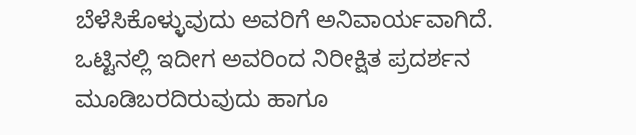ಬೆಳೆಸಿಕೊಳ್ಳುವುದು ಅವರಿಗೆ ಅನಿವಾರ್ಯವಾಗಿದೆ. ಒಟ್ಟಿನಲ್ಲಿ ಇದೀಗ ಅವರಿಂದ ನಿರೀಕ್ಷಿತ ಪ್ರದರ್ಶನ ಮೂಡಿಬರದಿರುವುದು ಹಾಗೂ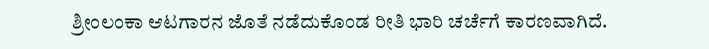ಶ್ರೀಂಲಂಕಾ ಆಟಗಾರನ ಜೊತೆ ನಡೆದುಕೊಂಡ ರೀತಿ ಭಾರಿ ಚರ್ಚೆಗೆ ಕಾರಣವಾಗಿದೆ.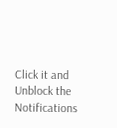Click it and Unblock the Notifications